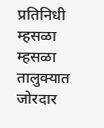प्रतिनिधी म्हसळा
म्हसळा तालुक्यात जोरदार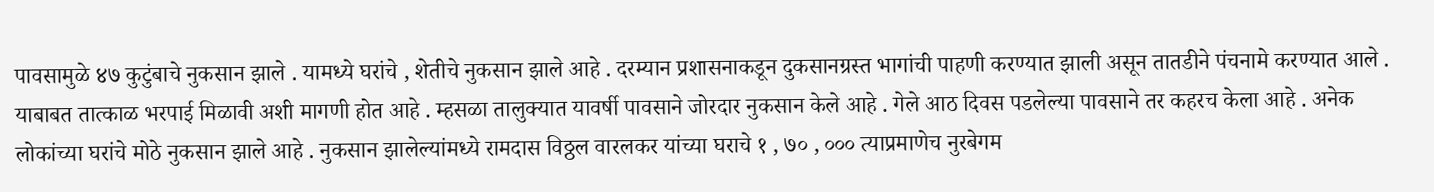पावसामुळे ४७ कुटुंबाचे नुकसान झाले . यामध्ये घरांचे , शेतीचे नुकसान झाले आहे . दरम्यान प्रशासनाकडून दुकसानग्रस्त भागांची पाहणी करण्यात झाली असून तातडीने पंचनामे करण्यात आले . याबाबत तात्काळ भरपाई मिळावी अशी मागणी होत आहे . म्हसळा तालुक्यात यावर्षी पावसाने जोरदार नुकसान केले आहे . गेले आठ दिवस पडलेल्या पावसाने तर कहरच केला आहे . अनेक लोकांच्या घरांचे मोठे नुकसान झाले आहे . नुकसान झालेल्यांमध्ये रामदास विठ्ठल वारलकर यांच्या घराचे १ , ७० , ००० त्याप्रमाणेच नुरबेगम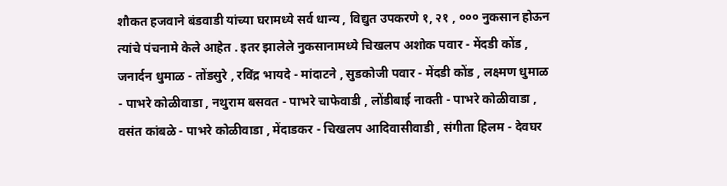शौकत हजवाने बंडवाडी यांच्या घरामध्ये सर्व धान्य , विद्युत उपकरणे १, २१ , ००० नुकसान होऊन त्यांचे पंचनामे केले आहेत . इतर झालेले नुकसानामध्ये चिखलप अशोक पवार - मेंदडी कोंड , जनार्दन धुमाळ - तोंडसुरे , रविंद्र भायदे - मांदाटने , सुडकोजी पवार - मेंदडी कोंड , लक्ष्मण धुमाळ - पाभरे कोळीवाडा , नथुराम बसवत - पाभरे चाफेवाडी , लोंडीबाई नाक्ती - पाभरे कोळीवाडा , वसंत कांबळे - पाभरे कोळीवाडा , मेंदाडकर - चिखलप आदिवासीवाडी , संगीता हिलम - देवघर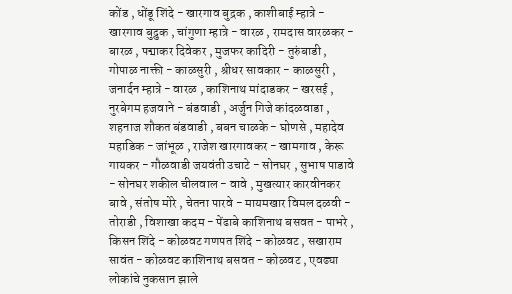कोंड , धोंडू शिंदे - खारगाव बुद्रक , काशीबाई म्हात्रे - खारगाव बुद्रुक , चांगुणा म्हात्रे - वारळ , रामदास वारळकर - बारळ , पद्माकर दिवेकर , मुजफर कादिरी - तुरुंबाडी , गोपाळ नाक्ती - काळसुरी , श्रीधर सावकार - काळसुरी , जनार्दन म्हात्रे - वारळ , काशिनाथ मांदाडकर - खरसई , नुरबेगम हजवाने - बंडवाडी , अर्जुन गिजे कांदळवाडा , शहनाज शौकत बंडवाडी , बबन चाळके - घोणसे , महादेव महाडिक - जांभूळ , राजेश खारगावकर - खामगाव , केरू गायकर - गौळवाडी जयवंती उचाटे - सोनघर , सुभाष पाडावे - सोनघर शकील चीलवाल - वावे , मुखत्यार कारवीनकर बावे , संतोष मोरे , चेतना पारवे - मायमखार विमल दळवी - तोराडी , विशाखा कदम - पेंढाबे काशिनाथ बसवत - पाभरे , किसन शिंदे - कोळवट गणपत शिंदे - कोळवट , सखाराम सावंत - कोळवट काशिनाथ बसवत - कोळवट , एवढ्या लोकांचे नुकसान झाले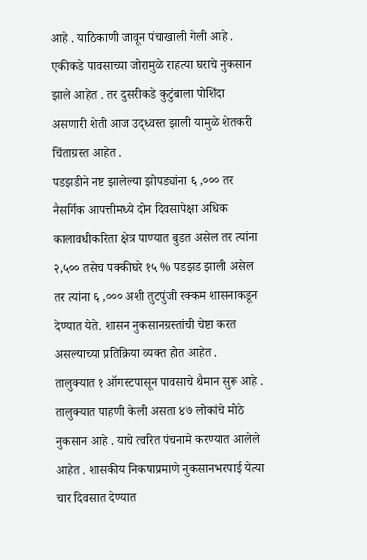आहे . याठिकाणी जावून पंचाखाली गेली आहे . एकीकडे पावसाच्या जोरामुळे राहत्या घराचे नुकसान झाले आहेत . तर दुसरीकडे कुटुंबाला पोशिंदा असणारी शेती आज उद्ध्वस्त झाली यामुळे शेतकरी चिंताग्रस्त आहेत .
पडझडीने नष्ट झालेल्या झोपड्यांना ६ ,००० तर नैसर्गिक आपत्तीमध्ये दोन दिवसापेक्षा अधिक कालावधीकरिता क्षेत्र पाण्यात बुडत असेल तर त्यांना २,५०० तसेच पक्कीघरे १५ % पडझड झाली असेल तर त्यांना ६ ,००० अशी तुटपुंजी रक्कम शासनाकडून देण्यात येते. शासन नुकसानग्रस्तांची चेष्टा करत असल्याच्या प्रतिक्रिया व्यक्त होत आहेत .
तालुक्यात १ ऑगस्टपासून पावसाचे थैमान सुरू आहे . तालुक्यात पाहणी केली असता ४७ लोकांचे मोठे नुकसान आहे . याचे त्वरित पंचनामे करण्यात आलेले आहेत . शासकीय निकषाप्रमाणे नुकसानभरपाई येत्या चार दिवसात देण्यात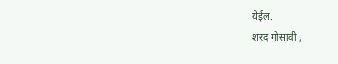येईल.
शरद गोसावी ,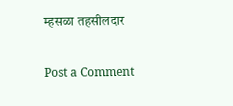म्हसळा तहसीलदार

Post a Comment